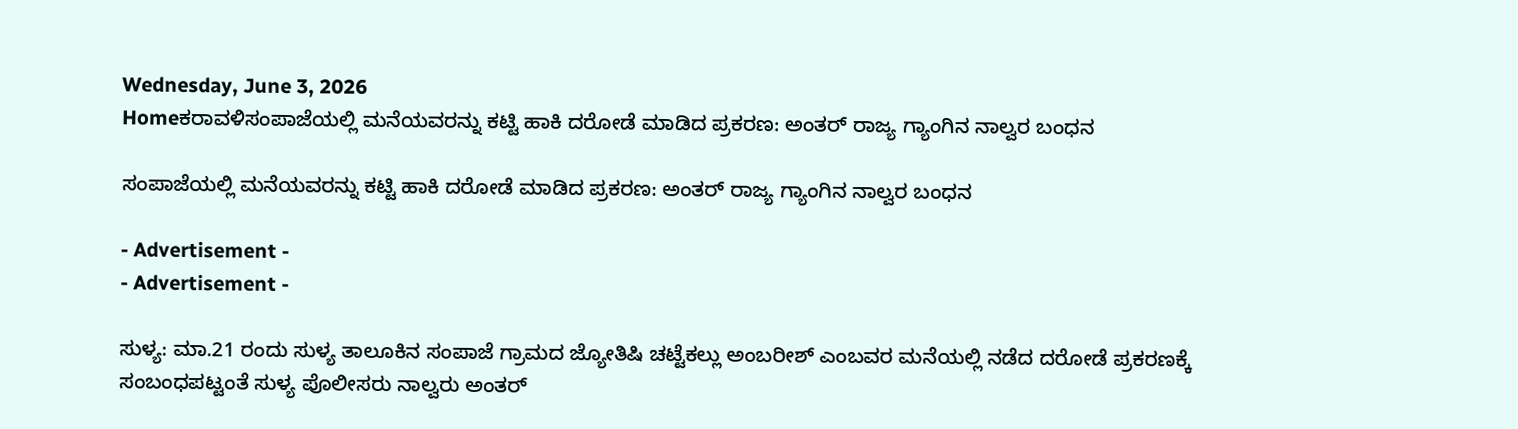Wednesday, June 3, 2026
Homeಕರಾವಳಿಸಂಪಾಜೆಯಲ್ಲಿ ಮನೆಯವರನ್ನು ಕಟ್ಟಿ ಹಾಕಿ ದರೋಡೆ ಮಾಡಿದ ಪ್ರಕರಣ: ಅಂತರ್ ರಾಜ್ಯ ಗ್ಯಾಂಗಿನ ನಾಲ್ವರ ಬಂಧನ

ಸಂಪಾಜೆಯಲ್ಲಿ ಮನೆಯವರನ್ನು ಕಟ್ಟಿ ಹಾಕಿ ದರೋಡೆ ಮಾಡಿದ ಪ್ರಕರಣ: ಅಂತರ್ ರಾಜ್ಯ ಗ್ಯಾಂಗಿನ ನಾಲ್ವರ ಬಂಧನ

- Advertisement -
- Advertisement -

ಸುಳ್ಯ: ಮಾ.21 ರಂದು ಸುಳ್ಯ ತಾಲೂಕಿನ ಸಂಪಾಜೆ ಗ್ರಾಮದ ಜ್ಯೋತಿಷಿ ಚಟ್ಟೆಕಲ್ಲು ಅಂಬರೀಶ್ ಎಂಬವರ ಮನೆಯಲ್ಲಿ ನಡೆದ ದರೋಡೆ ಪ್ರಕರಣಕ್ಕೆ ಸಂಬಂಧಪಟ್ಟಂತೆ ಸುಳ್ಯ ಪೊಲೀಸರು ನಾಲ್ವರು ಅಂತರ್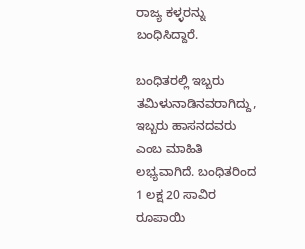ರಾಜ್ಯ ಕಳ್ಳರನ್ನು ಬಂಧಿಸಿದ್ದಾರೆ.

ಬಂಧಿತರಲ್ಲಿ ಇಬ್ಬರು ತಮಿಳುನಾಡಿನವರಾಗಿದ್ದು, ಇಬ್ಬರು ಹಾಸನದವರು ಎಂಬ ಮಾಹಿತಿ ಲಭ್ಯವಾಗಿದೆ. ಬಂಧಿತರಿಂದ 1 ಲಕ್ಷ 20 ಸಾವಿರ ರೂಪಾಯಿ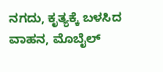ನಗದು, ಕೃತ್ಯಕ್ಕೆ ಬಳಸಿದ ವಾಹನ, ಮೊಬೈಲ್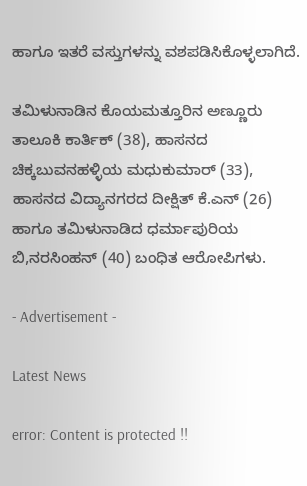ಹಾಗೂ ಇತರೆ ವಸ್ತುಗಳನ್ನು ವಶಪಡಿಸಿಕೊಳ್ಳಲಾಗಿದೆ.

ತಮಿಳುನಾಡಿನ ಕೊಯಮತ್ತೂರಿನ ಅಣ್ಣೂರು ತಾಲೂಕಿ ಕಾರ್ತಿಕ್ (38), ಹಾಸನದ ಚಿಕ್ಕಬುವನಹಳ್ಳಿಯ ಮಧುಕುಮಾರ್ (33), ಹಾಸನದ ವಿದ್ಯಾನಗರದ ದೀಕ್ಷಿತ್ ಕೆ.ಎನ್ (26) ಹಾಗೂ ತಮಿಳುನಾಡಿದ ಧರ್ಮಾಪುರಿಯ ಬಿ,ನರಸಿಂಹನ್ (40) ಬಂಧಿತ ಆರೋಪಿಗಳು.

- Advertisement -

Latest News

error: Content is protected !!